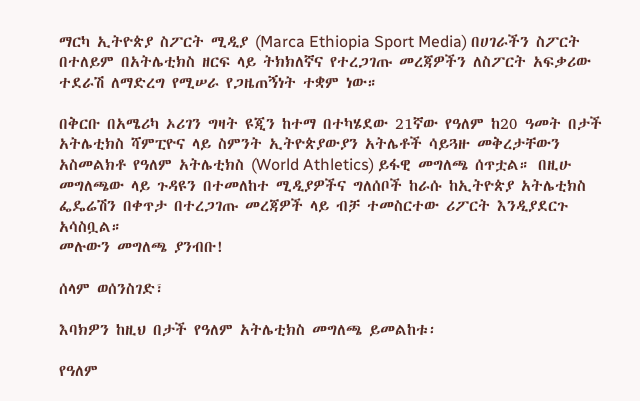ማርካ ኢትዮጵያ ስፖርት ሚዲያ (Marca Ethiopia Sport Media) በሀገራችን ስፖርት በተለይም በአትሌቲክስ ዘርፍ ላይ ትክክለኛና የተረጋገጡ መረጃዎችን ለስፖርት አፍቃሪው ተደራሽ ለማድረግ የሚሠራ የጋዜጠኝነት ተቋም ነው።

በቅርቡ በአሜሪካ ኦሪገን ግዛት ዩጂን ከተማ በተካሄደው 21ኛው የዓለም ከ20 ዓመት በታች አትሌቲክስ ሻምፒዮና ላይ ስምንት ኢትዮጵያውያን አትሌቶች ሳይጓዙ መቅረታቸውን አስመልክቶ የዓለም አትሌቲክስ (World Athletics) ይፋዊ መግለጫ ሰጥቷል። በዚሁ መግለጫው ላይ ጉዳዩን በተመለከተ ሚዲያዎችና ግለሰቦች ከራሱ ከኢትዮጵያ አትሌቲክስ ፌዴሬሽን በቀጥታ በተረጋገጡ መረጃዎች ላይ ብቻ ተመስርተው ሪፖርት እንዲያደርጉ አሳስቧል።
መሉውን መግለጫ ያንብቡ!

ሰላም ወሰንስገድ፣

እባክዎን ከዚህ በታች የዓለም አትሌቲክስ መግለጫ ይመልከቱ፡

የዓለም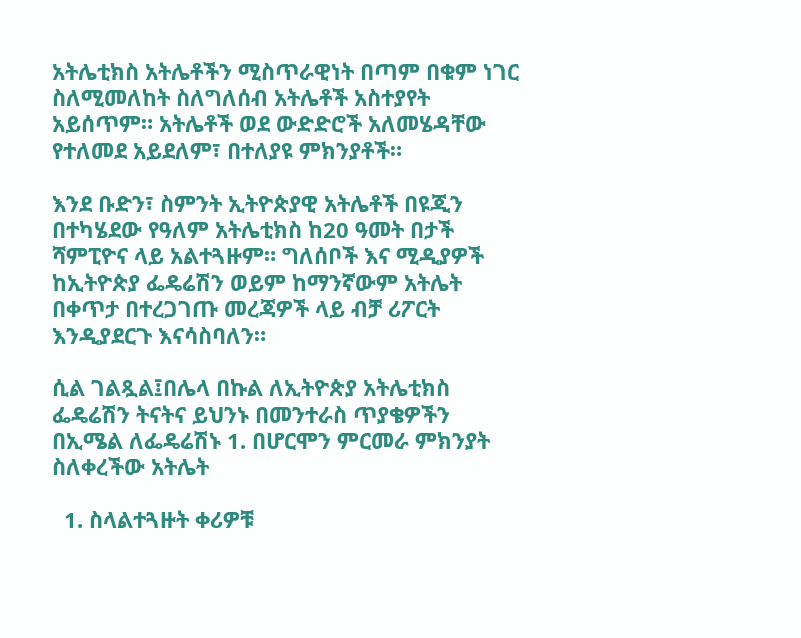አትሌቲክስ አትሌቶችን ሚስጥራዊነት በጣም በቁም ነገር ስለሚመለከት ስለግለሰብ አትሌቶች አስተያየት አይሰጥም። አትሌቶች ወደ ውድድሮች አለመሄዳቸው የተለመደ አይደለም፣ በተለያዩ ምክንያቶች።

እንደ ቡድን፣ ስምንት ኢትዮጵያዊ አትሌቶች በዩጂን በተካሄደው የዓለም አትሌቲክስ ከ20 ዓመት በታች ሻምፒዮና ላይ አልተጓዙም። ግለሰቦች እና ሚዲያዎች ከኢትዮጵያ ፌዴሬሽን ወይም ከማንኛውም አትሌት በቀጥታ በተረጋገጡ መረጃዎች ላይ ብቻ ሪፖርት እንዲያደርጉ እናሳስባለን።

ሲል ገልጿል፤በሌላ በኩል ለኢትዮጵያ አትሌቲክስ ፌዴሬሽን ትናትና ይህንኑ በመንተራስ ጥያቄዎችን በኢሜል ለፌዴሬሽኑ 1. በሆርሞን ምርመራ ምክንያት ስለቀረችው አትሌት

  1. ስላልተጓዙት ቀሪዎቹ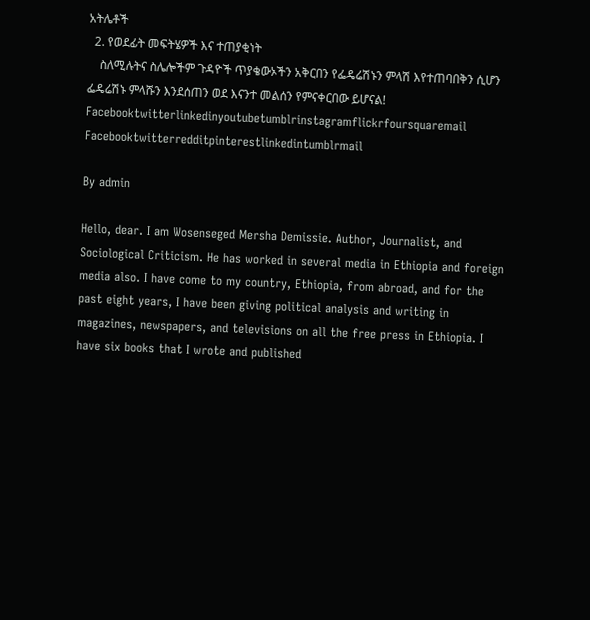አትሌቶች
  2. የወደፊት መፍትሄዎች እና ተጠያቂነት
    ስለሚሉትና ስሌሎችም ጉዳዮች ጥያቄውኦችን አቅርበን የፌዴሬሽኑን ምላሽ እየተጠባበቅን ሲሆን ፌዴሬሽኑ ምላሹን እንደሰጠን ወደ እናንተ መልሰን የምናቀርበው ይሆናል!
Facebooktwitterlinkedinyoutubetumblrinstagramflickrfoursquaremail
Facebooktwitterredditpinterestlinkedintumblrmail

By admin

Hello, dear. I am Wosenseged Mersha Demissie. Author, Journalist, and Sociological Criticism. He has worked in several media in Ethiopia and foreign media also. I have come to my country, Ethiopia, from abroad, and for the past eight years, I have been giving political analysis and writing in magazines, newspapers, and televisions on all the free press in Ethiopia. I have six books that I wrote and published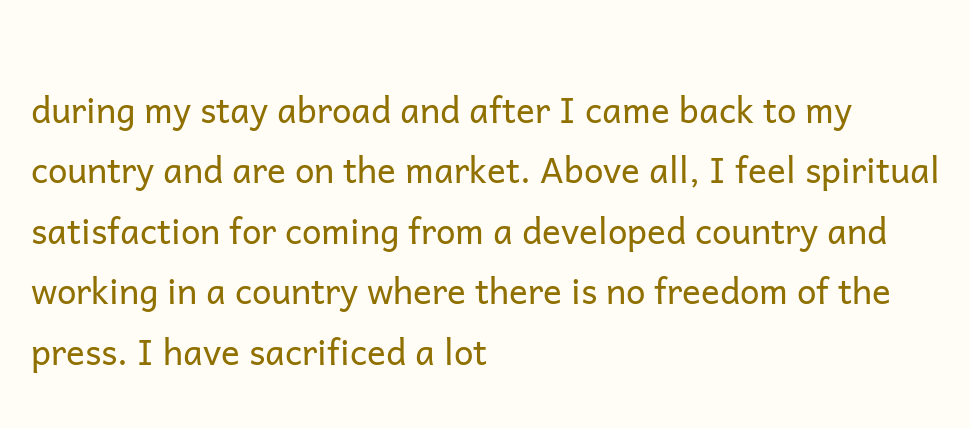during my stay abroad and after I came back to my country and are on the market. Above all, I feel spiritual satisfaction for coming from a developed country and working in a country where there is no freedom of the press. I have sacrificed a lot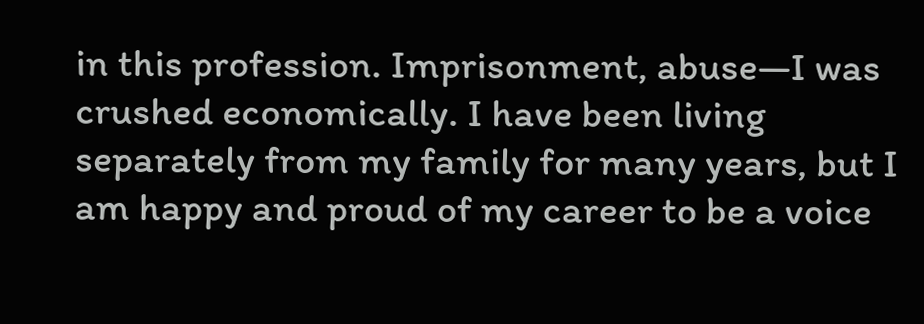in this profession. Imprisonment, abuse—I was crushed economically. I have been living separately from my family for many years, but I am happy and proud of my career to be a voice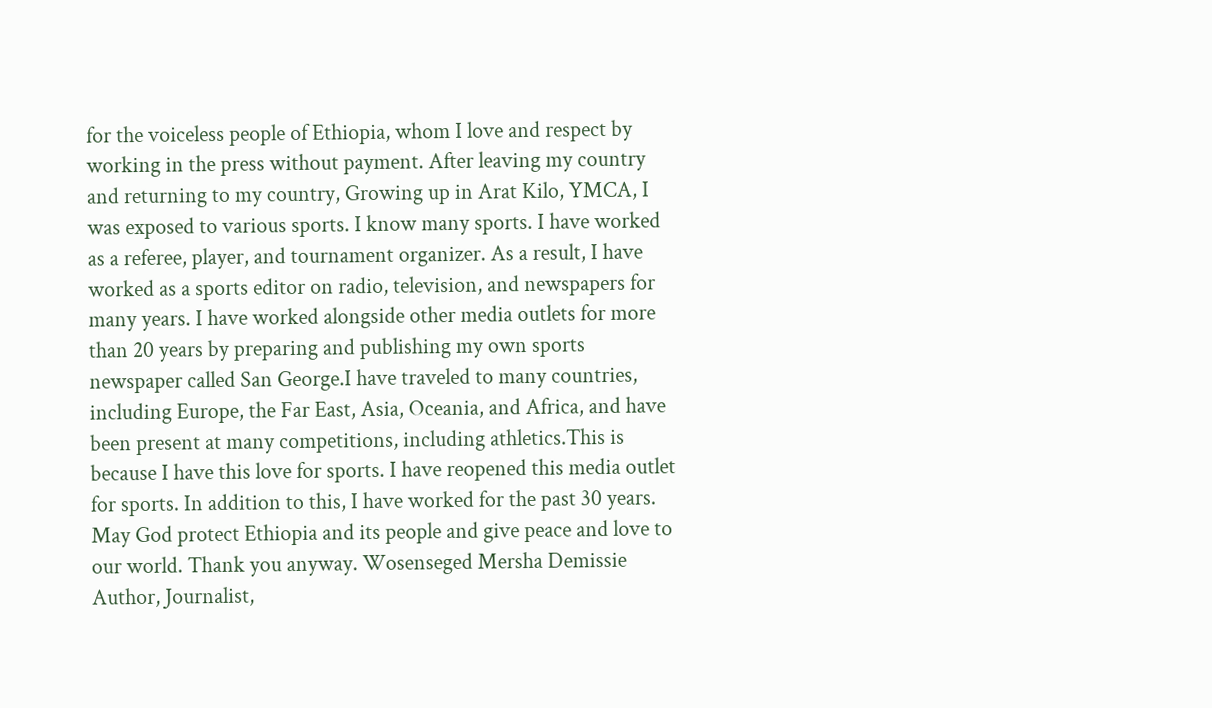for the voiceless people of Ethiopia, whom I love and respect by working in the press without payment. After leaving my country and returning to my country, Growing up in Arat Kilo, YMCA, I was exposed to various sports. I know many sports. I have worked as a referee, player, and tournament organizer. As a result, I have worked as a sports editor on radio, television, and newspapers for many years. I have worked alongside other media outlets for more than 20 years by preparing and publishing my own sports newspaper called San George.I have traveled to many countries, including Europe, the Far East, Asia, Oceania, and Africa, and have been present at many competitions, including athletics.This is because I have this love for sports. I have reopened this media outlet for sports. In addition to this, I have worked for the past 30 years. May God protect Ethiopia and its people and give peace and love to our world. Thank you anyway. Wosenseged Mersha Demissie Author, Journalist,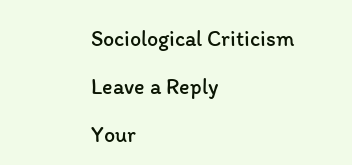Sociological Criticism

Leave a Reply

Your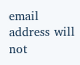email address will not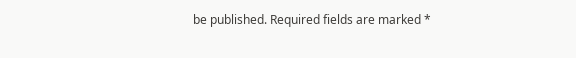be published. Required fields are marked *